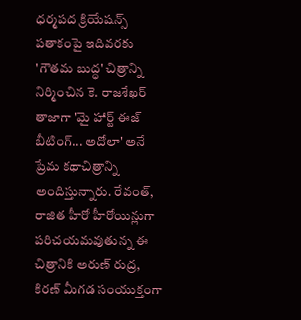ధర్మపద క్రియేషన్స్ పతాకంపై ఇదివరకు 'గౌతమ బుద్ధ' చిత్రాన్ని నిర్మించిన కె. రాజశేఖర్ తాజాగా 'మై హార్ట్ ఈజ్ బీటింగ్... అదోలా' అనే ప్రేమ కథాచిత్రాన్ని అందిస్తున్నారు. రేవంత్, రాజిత హీరో హీరోయిన్లుగా పరిచయమవుతున్న ఈ చిత్రానికి అరుణ్ రుద్ర, కిరణ్ మీగడ సంయుక్తంగా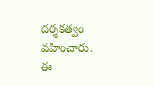దర్శకత్వం వహించారు. ఈ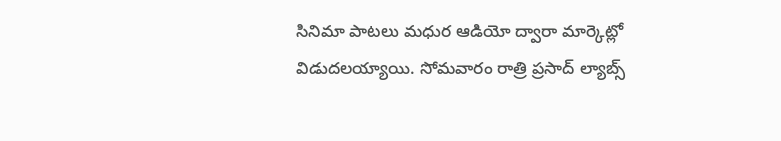సినిమా పాటలు మధుర ఆడియో ద్వారా మార్కెట్లో విడుదలయ్యాయి. సోమవారం రాత్రి ప్రసాద్ ల్యాబ్స్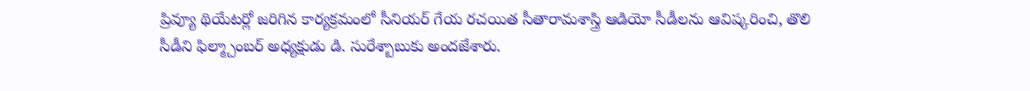ప్రివ్యూ థియేటర్లో జరిగిన కార్యక్రమంలో సీనియర్ గేయ రచయిత సీతారామశాస్త్రి ఆడియో సీడీలను ఆవిష్కరించి, తొలి సీడీని ఫిల్మ్చాంబర్ అధ్యక్షుడు డి. సురేశ్బాబుకు అందజేశారు.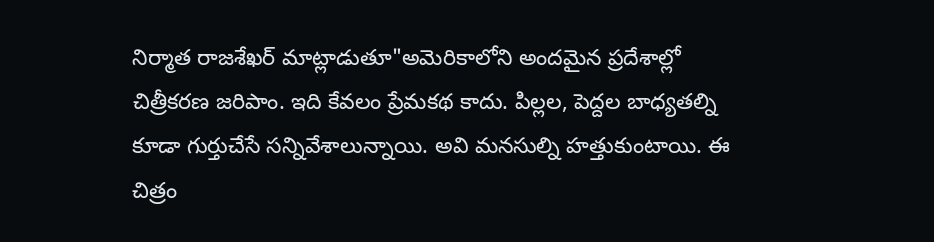నిర్మాత రాజశేఖర్ మాట్లాడుతూ"అమెరికాలోని అందమైన ప్రదేశాల్లో చిత్రీకరణ జరిపాం. ఇది కేవలం ప్రేమకథ కాదు. పిల్లల, పెద్దల బాధ్యతల్ని కూడా గుర్తుచేసే సన్నివేశాలున్నాయి. అవి మనసుల్ని హత్తుకుంటాయి. ఈ చిత్రం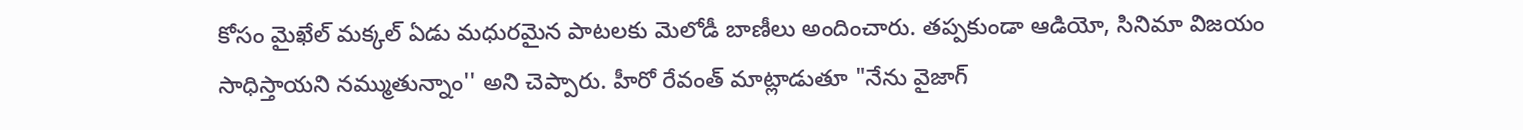కోసం మైఖేల్ మక్కల్ ఏడు మధురమైన పాటలకు మెలోడీ బాణీలు అందించారు. తప్పకుండా ఆడియో, సినిమా విజయం సాధిస్తాయని నమ్ముతున్నాం'' అని చెప్పారు. హీరో రేవంత్ మాట్లాడుతూ "నేను వైజాగ్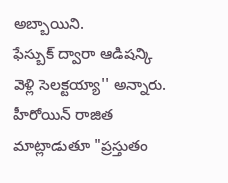అబ్బాయిని.
ఫేస్బుక్ ద్వారా ఆడిషన్కి వెళ్లి సెలక్టయ్యా'' అన్నారు. హీరోయిన్ రాజిత మాట్లాడుతూ "ప్రస్తుతం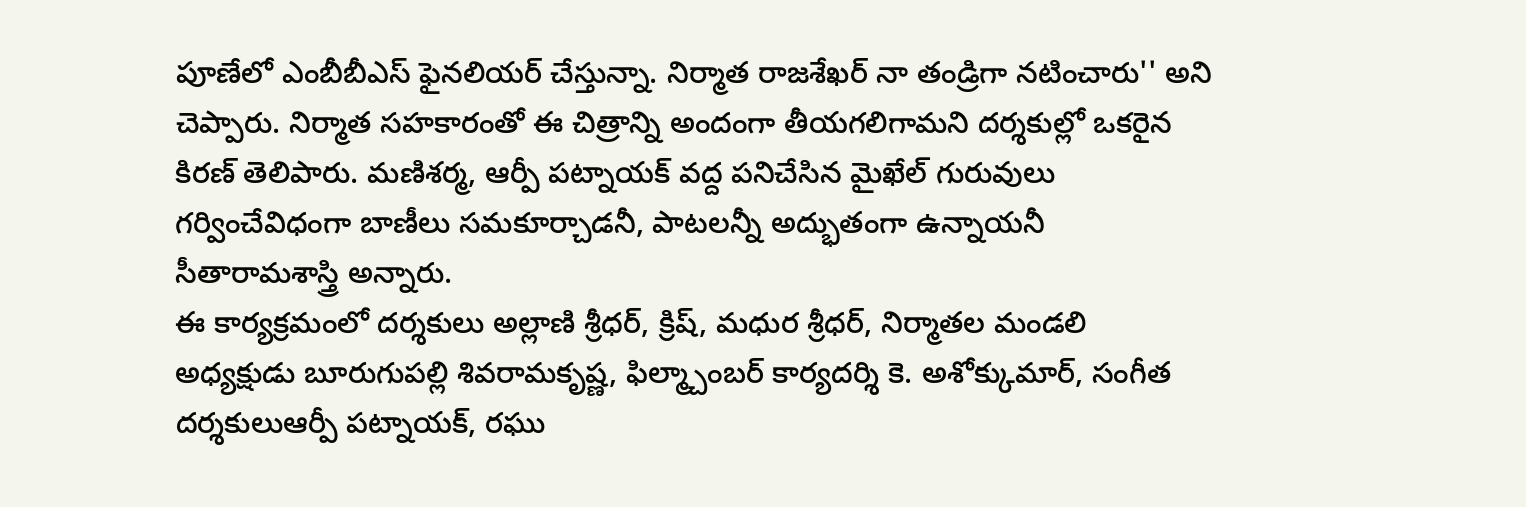పూణేలో ఎంబీబీఎస్ ఫైనలియర్ చేస్తున్నా. నిర్మాత రాజశేఖర్ నా తండ్రిగా నటించారు'' అని చెప్పారు. నిర్మాత సహకారంతో ఈ చిత్రాన్ని అందంగా తీయగలిగామని దర్శకుల్లో ఒకరైన కిరణ్ తెలిపారు. మణిశర్మ, ఆర్పీ పట్నాయక్ వద్ద పనిచేసిన మైఖేల్ గురువులు గర్వించేవిధంగా బాణీలు సమకూర్చాడనీ, పాటలన్నీ అద్భుతంగా ఉన్నాయనీ సీతారామశాస్త్రి అన్నారు.
ఈ కార్యక్రమంలో దర్శకులు అల్లాణి శ్రీధర్, క్రిష్, మధుర శ్రీధర్, నిర్మాతల మండలి అధ్యక్షుడు బూరుగుపల్లి శివరామకృష్ణ, ఫిల్మ్చాంబర్ కార్యదర్శి కె. అశోక్కుమార్, సంగీత దర్శకులుఆర్పీ పట్నాయక్, రఘు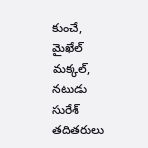కుంచే, మైఖేల్ మక్కల్, నటుడు సురేశ్ తదితరులు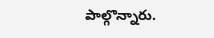పాల్గొన్నారు.